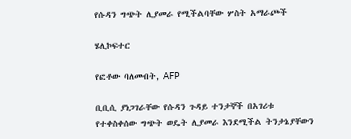የሱዳን ግጭት ሊያመራ የሚችልባቸው ሦስት አማራጮች

ሄሊኮፍተር

የፎቶው ባለመብት, AFP

ቢቢሲ ያነጋገራቸው የሱዳን ጉዳይ ተንታኞች በአገሪቱ የተቀስቀሰው ግጭት ወዴት ሊያመራ እንደሚችል ትንታኔያቸውን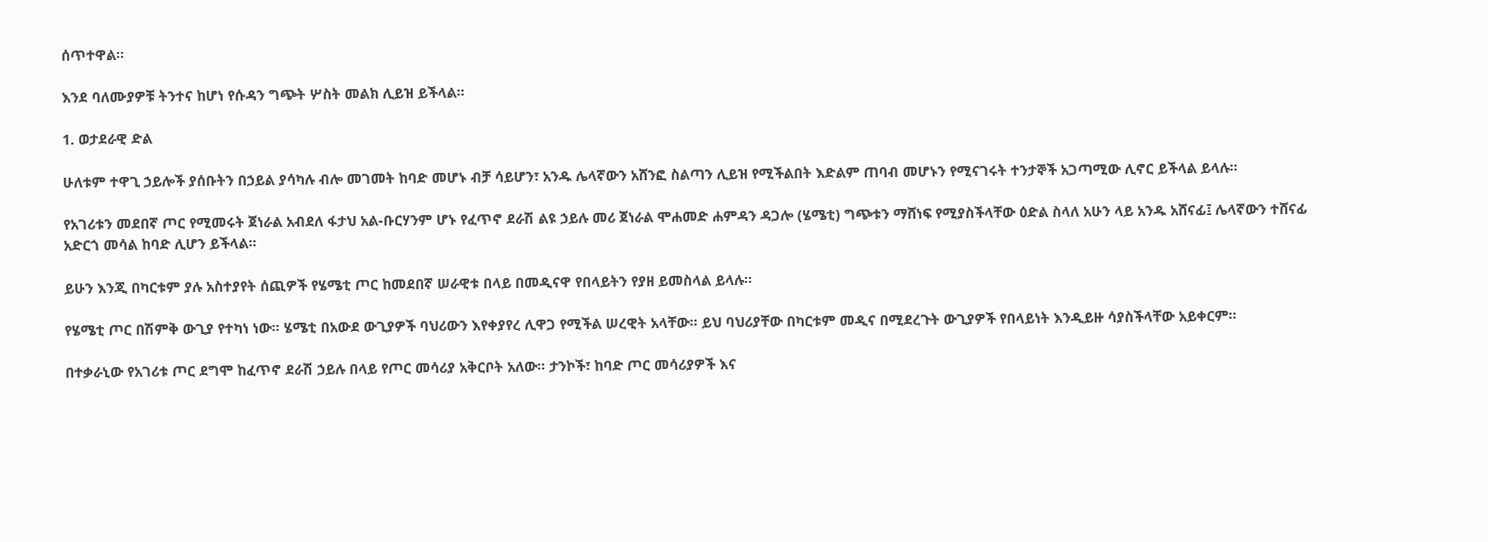ሰጥተዋል።

እንደ ባለሙያዎቹ ትንተና ከሆነ የሱዳን ግጭት ሦስት መልክ ሊይዝ ይችላል።

1. ወታደራዊ ድል

ሁለቱም ተዋጊ ኃይሎች ያሰቡትን በኃይል ያሳካሉ ብሎ መገመት ከባድ መሆኑ ብቻ ሳይሆን፣ አንዱ ሌላኛውን አሸንፎ ስልጣን ሊይዝ የሚችልበት እድልም ጠባብ መሆኑን የሚናገሩት ተንታኞች አጋጣሚው ሊኖር ይችላል ይላሉ።

የአገሪቱን መደበኛ ጦር የሚመሩት ጀነራል አብደለ ፋታህ አል-ቡርሃንም ሆኑ የፈጥኖ ደራሽ ልዩ ኃይሉ መሪ ጀነራል ሞሐመድ ሐምዳን ዳጋሎ (ሄሜቲ) ግጭቱን ማሸነፍ የሚያስችላቸው ዕድል ስላለ አሁን ላይ አንዱ አሸናፊ፤ ሌላኛውን ተሸናፊ አድርጎ መሳል ከባድ ሊሆን ይችላል።

ይሁን እንጂ በካርቱም ያሉ አስተያየት ሰጪዎች የሄሜቲ ጦር ከመደበኛ ሠራዊቱ በላይ በመዲናዋ የበላይትን የያዘ ይመስላል ይላሉ።

የሄሜቲ ጦር በሽምቅ ውጊያ የተካነ ነው። ሄሜቲ በአውደ ውጊያዎች ባህሪውን እየቀያየረ ሊዋጋ የሚችል ሠረዊት አላቸው። ይህ ባህሪያቸው በካርቱም መዲና በሚደረጉት ውጊያዎች የበላይነት እንዲይዙ ሳያስችላቸው አይቀርም።

በተቃራኒው የአገሪቱ ጦር ደግሞ ከፈጥኖ ደራሽ ኃይሉ በላይ የጦር መሳሪያ አቅርቦት አለው። ታንኮች፣ ከባድ ጦር መሳሪያዎች እና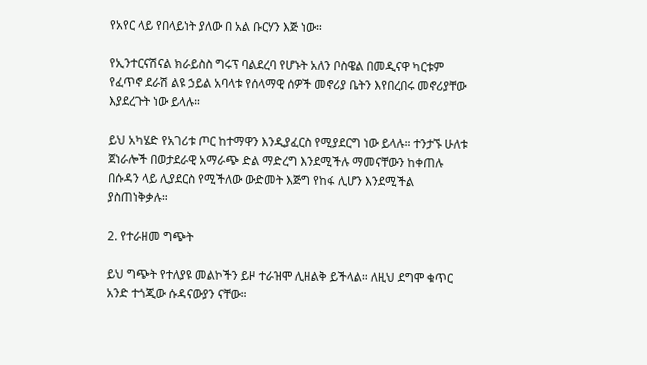የአየር ላይ የበላይነት ያለው በ አል ቡርሃን እጅ ነው።

የኢንተርናሽናል ክራይስስ ግሩፕ ባልደረባ የሆኑት አለን ቦስዌል በመዲናዋ ካርቱም የፈጥኖ ደራሽ ልዩ ኃይል አባላቱ የሰላማዊ ሰዎች መኖሪያ ቤትን እየበረበሩ መኖሪያቸው እያደረጉት ነው ይላሉ።

ይህ አካሄድ የአገሪቱ ጦር ከተማዋን እንዲያፈርስ የሚያደርግ ነው ይላሉ። ተንታኙ ሁለቱ ጀነራሎች በወታደራዊ አማራጭ ድል ማድረግ እንደሚችሉ ማመናቸውን ከቀጠሉ በሱዳን ላይ ሊያደርስ የሚችለው ውድመት እጅግ የከፋ ሊሆን እንደሚችል ያስጠነቅቃሉ።

2. የተራዘመ ግጭት

ይህ ግጭት የተለያዩ መልኮችን ይዞ ተራዝሞ ሊዘልቅ ይችላል። ለዚህ ደግሞ ቁጥር አንድ ተጎጂው ሱዳናውያን ናቸው።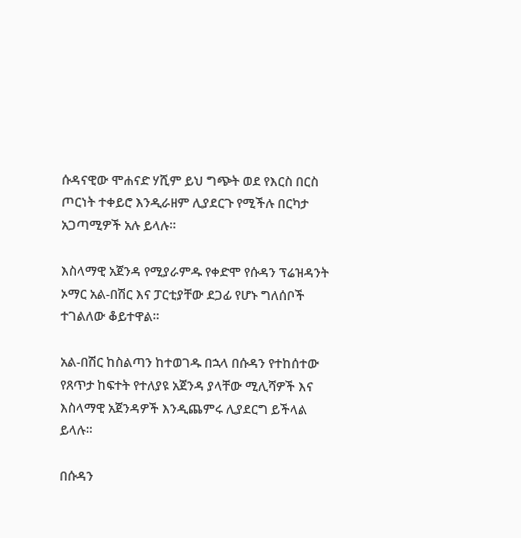ሱዳናዊው ሞሐናድ ሃሺም ይህ ግጭት ወደ የእርስ በርስ ጦርነት ተቀይሮ እንዲራዘም ሊያደርጉ የሚችሉ በርካታ አጋጣሚዎች አሉ ይላሉ።

እስላማዊ አጀንዳ የሚያራምዱ የቀድሞ የሱዳን ፕሬዝዳንት ኦማር አል-በሽር እና ፓርቲያቸው ደጋፊ የሆኑ ግለሰቦች ተገልለው ቆይተዋል።

አል-በሽር ከስልጣን ከተወገዱ በኋላ በሱዳን የተከሰተው የጸጥታ ከፍተት የተለያዩ አጀንዳ ያላቸው ሚሊሻዎች እና እስላማዊ አጀንዳዎች እንዲጨምሩ ሊያደርግ ይችላል ይላሉ።

በሱዳን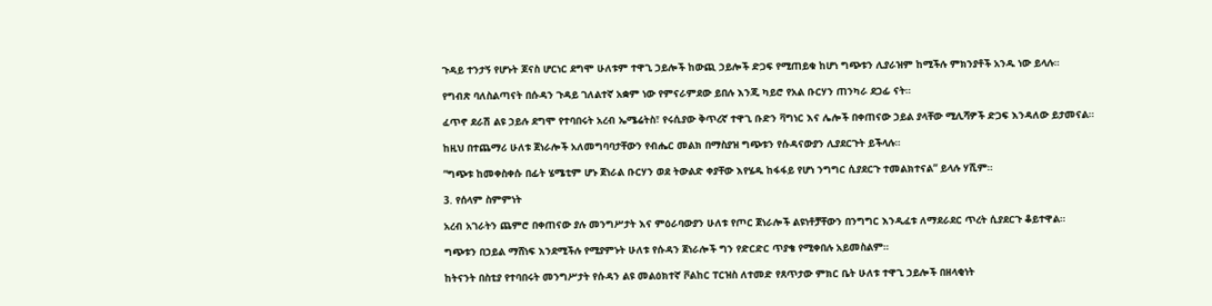ጉዳይ ተንታኝ የሆኑት ጆናስ ሆርነር ደግሞ ሁለቱም ተዋጊ ኃይሎች ከውጪ ኃይሎች ድጋፍ የሚጠይቁ ከሆነ ግጭቱን ሊያራዝም ከሚችሉ ምክንያቶች አንዱ ነው ይላሉ።

የግብጽ ባለስልጣናት በሱዳን ጉዳይ ገለልተኛ አቋም ነው የምናራምደው ይበሉ እንጂ ካይሮ የአል ቡርሃን ጠንካራ ደጋፊ ናት።

ፈጥኖ ደራሽ ልዩ ኃይሉ ደግሞ የተባበሩት አረብ ኤሜሬትስ፣ የሩሲያው ቅጥረኛ ተዋጊ ቡድን ቫግነር እና ሌሎች በቀጠናው ኃይል ያላቸው ሚሊሻዎች ድጋፍ እንዳለው ይታመናል።

ከዚህ በተጨማሪ ሁለቱ ጀነራሎች አለመግባባታቸውን የብሔር መልክ በማስያዝ ግጭቱን የሱዳናውያን ሊያደርጉት ይችላሉ።

“ግጭቱ ከመቀስቀሱ በፊት ሄሜቲም ሆኑ ጀነራል ቡርሃን ወደ ትውልድ ቀያቸው እየሄዱ ከፋፋይ የሆነ ንግግር ሲያደርጉ ተመልክተናል” ይላሉ ሃሺም።

3. የሰላም ስምምነት

አረብ አገራትን ጨምሮ በቀጠናው ያሉ መንግሥታት እና ምዕራባውያን ሁለቱ የጦር ጀነራሎች ልዩነቶቻቸውን በንግግር እንዲፈቱ ለማደራደር ጥረት ሲያደርጉ ቆይተዋል።

ግጭቱን በኃይል ማሸነፍ እንደሚችሉ የሚያምኑት ሁለቱ የሱዳን ጀነራሎች ግን የድርድር ጥያቄ የሚቀበሉ አይመስልም።

ከትናንት በስቲያ የተባበሩት መንግሥታት የሱዳን ልዩ መልዕክተኛ ቮልከር ፐርዝስ ለተመድ የጸጥታው ምክር ቤት ሁለቱ ተዋጊ ኃይሎች በዘላቂነት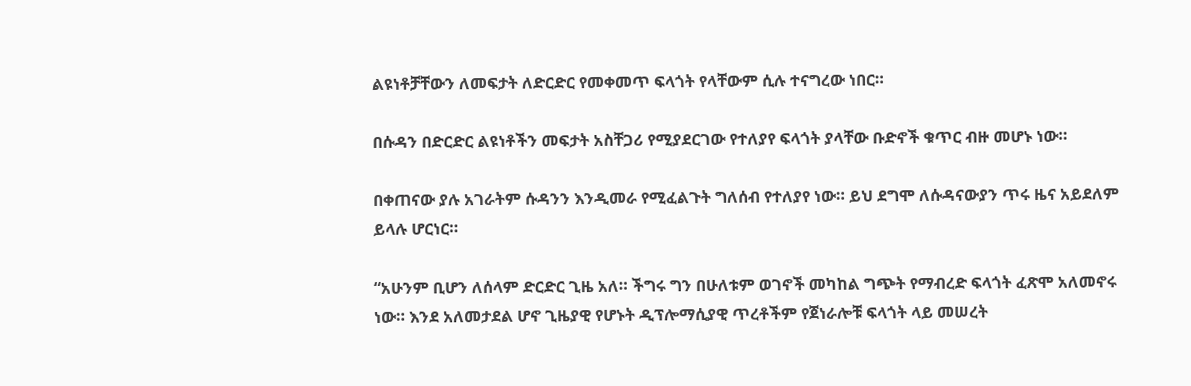ልዩነቶቻቸውን ለመፍታት ለድርድር የመቀመጥ ፍላጎት የላቸውም ሲሉ ተናግረው ነበር።

በሱዳን በድርድር ልዩነቶችን መፍታት አስቸጋሪ የሚያደርገው የተለያየ ፍላጎት ያላቸው ቡድኖች ቁጥር ብዙ መሆኑ ነው።

በቀጠናው ያሉ አገራትም ሱዳንን እንዲመራ የሚፈልጉት ግለሰብ የተለያየ ነው። ይህ ደግሞ ለሱዳናውያን ጥሩ ዜና አይደለም ይላሉ ሆርነር።

“አሁንም ቢሆን ለሰላም ድርድር ጊዜ አለ። ችግሩ ግን በሁለቱም ወገኖች መካከል ግጭት የማብረድ ፍላጎት ፈጽሞ አለመኖሩ ነው። እንደ አለመታደል ሆኖ ጊዜያዊ የሆኑት ዲፕሎማሲያዊ ጥረቶችም የጀነራሎቹ ፍላጎት ላይ መሠረት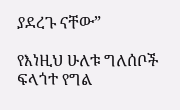ያደረጉ ናቸው”

የእነዚህ ሁለቱ ግለሰቦች ፍላጎተ የግል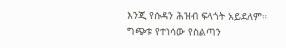እንጂ የሱዳን ሕዝብ ፍላጎት አይደለም። ግጭቱ የተነሳው የስልጣን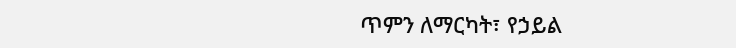ጥምን ለማርካት፣ የኃይል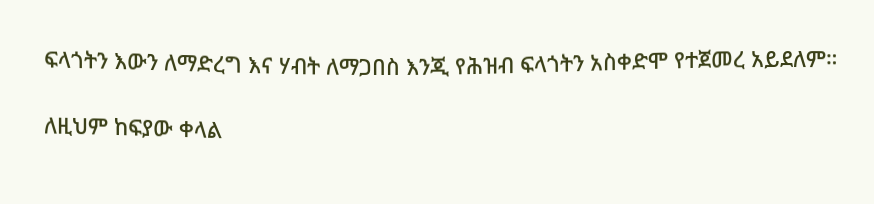ፍላጎትን እውን ለማድረግ እና ሃብት ለማጋበስ እንጂ የሕዝብ ፍላጎትን አስቀድሞ የተጀመረ አይደለም።

ለዚህም ከፍያው ቀላል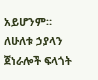አይሆንም። ለሁለቱ ኃያላን ጀነራሎች ፍላጎት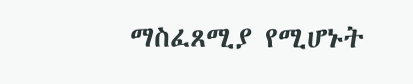ማስፈጸሚያ የሚሆኑት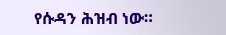የሱዳን ሕዝብ ነው።